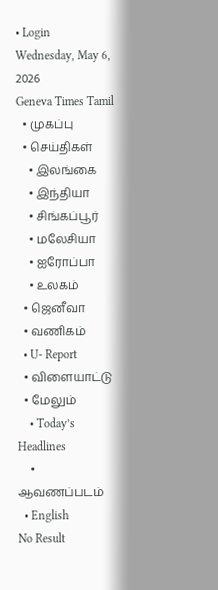• Login
Wednesday, May 6, 2026
Geneva Times Tamil
  • முகப்பு
  • செய்திகள்
    • இலங்கை
    • இந்தியா
    • சிங்கப்பூர்
    • மலேசியா
    • ஐரோப்பா
    • உலகம்
  • ஜெனீவா
  • வணிகம்
  • U- Report
  • விளையாட்டு
  • மேலும்
    • Today’s Headlines
    • ஆவணப்படம்
  • English
No Result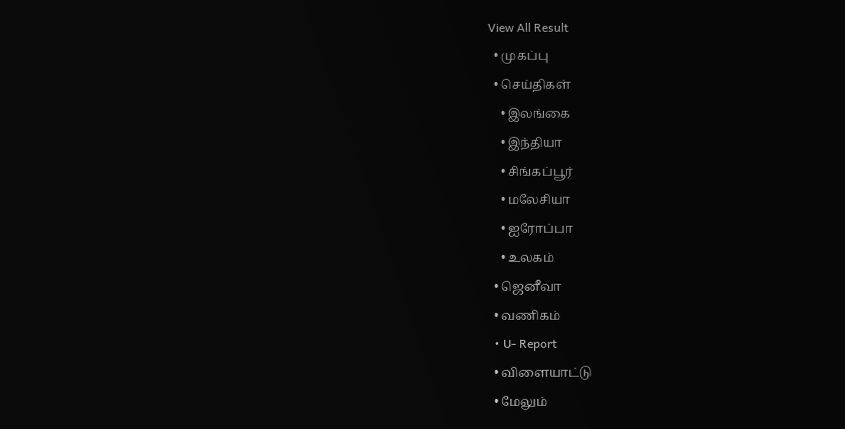View All Result
  • முகப்பு
  • செய்திகள்
    • இலங்கை
    • இந்தியா
    • சிங்கப்பூர்
    • மலேசியா
    • ஐரோப்பா
    • உலகம்
  • ஜெனீவா
  • வணிகம்
  • U- Report
  • விளையாட்டு
  • மேலும்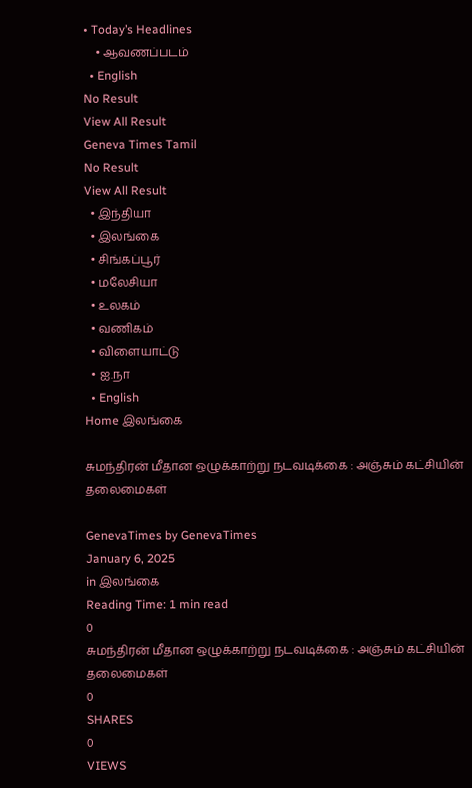• Today’s Headlines
    • ஆவணப்படம்
  • English
No Result
View All Result
Geneva Times Tamil
No Result
View All Result
  • இந்தியா
  • இலங்கை
  • சிங்கப்பூர்
  • மலேசியா
  • உலகம்
  • வணிகம்
  • விளையாட்டு
  • ஐ.நா
  • English
Home இலங்கை

சுமந்திரன் மீதான ஒழுக்காற்று நடவடிக்கை : அஞ்சும் கட்சியின் தலைமைகள்

GenevaTimes by GenevaTimes
January 6, 2025
in இலங்கை
Reading Time: 1 min read
0
சுமந்திரன் மீதான ஒழுக்காற்று நடவடிக்கை : அஞ்சும் கட்சியின் தலைமைகள்
0
SHARES
0
VIEWS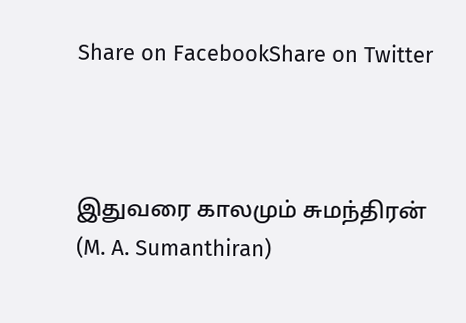Share on FacebookShare on Twitter



இதுவரை காலமும் சுமந்திரன் (M. A. Sumanthiran)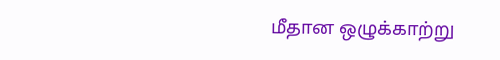மீதான ஒழுக்காற்று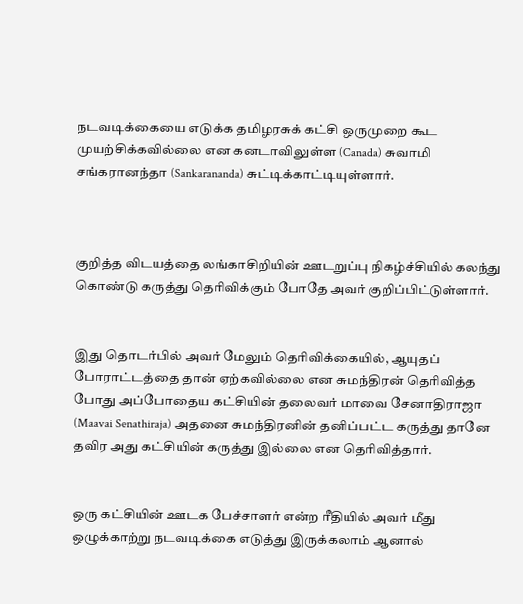நடவடிக்கையை எடுக்க தமிழரசுக் கட்சி ஒருமுறை கூட முயற்சிக்கவில்லை என கனடாவிலுள்ள (Canada) சுவாமி சங்கரானந்தா (Sankarananda) சுட்டிக்காட்டியுள்ளார்.



குறித்த விடயத்தை லங்காசிறியின் ஊடறுப்பு நிகழ்ச்சியில் கலந்து கொண்டு கருத்து தெரிவிக்கும் போதே அவர் குறிப்பிட்டுள்ளார்.


இது தொடர்பில் அவர் மேலும் தெரிவிக்கையில், ஆயுதப் போராட்டத்தை தான் ஏற்கவில்லை என சுமந்திரன் தெரிவித்த போது அப்போதைய கட்சியின் தலைவர் மாவை சேனாதிராஜா (Maavai Senathiraja) அதனை சுமந்திரனின் தனிப்பட்ட கருத்து தானே தவிர அது கட்சியின் கருத்து இல்லை என தெரிவித்தார்.


ஒரு கட்சியின் ஊடக பேச்சாளர் என்ற ரீதியில் அவர் மீது ஒழுக்காற்று நடவடிக்கை எடுத்து இருக்கலாம் ஆனால்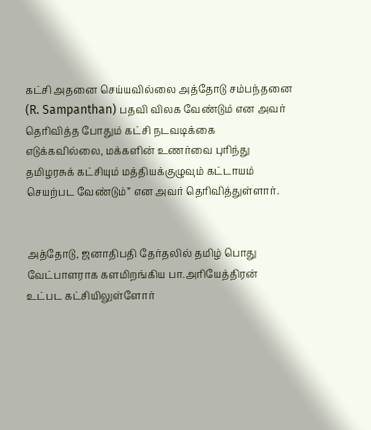கட்சி அதனை செய்யவில்லை அத்தோடு சம்பந்தனை (R. Sampanthan) பதவி விலக வேண்டும் என அவர் தெரிவித்த போதும் கட்சி நடவடிக்கை எடுக்கவில்லை, மக்களின் உணர்வை புரிந்து தமிழரசுக் கட்சியும் மத்தியக்குழுவும் கட்டாயம் செயற்பட வேண்டும்” என அவர் தெரிவித்துள்ளார்.


அத்தோடு, ஜனாதிபதி தேர்தலில் தமிழ் பொது வேட்பாளராக களமிறங்கிய பா.அரியேத்திரன் உட்பட கட்சியிலுள்ளோர்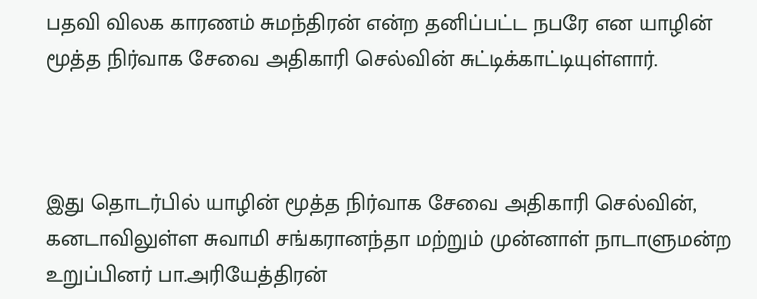பதவி விலக காரணம் சுமந்திரன் என்ற தனிப்பட்ட நபரே என யாழின் மூத்த நிர்வாக சேவை அதிகாரி செல்வின் சுட்டிக்காட்டியுள்ளார்.



இது தொடர்பில் யாழின் மூத்த நிர்வாக சேவை அதிகாரி செல்வின், கனடாவிலுள்ள சுவாமி சங்கரானந்தா மற்றும் முன்னாள் நாடாளுமன்ற உறுப்பினர் பா.அரியேத்திரன்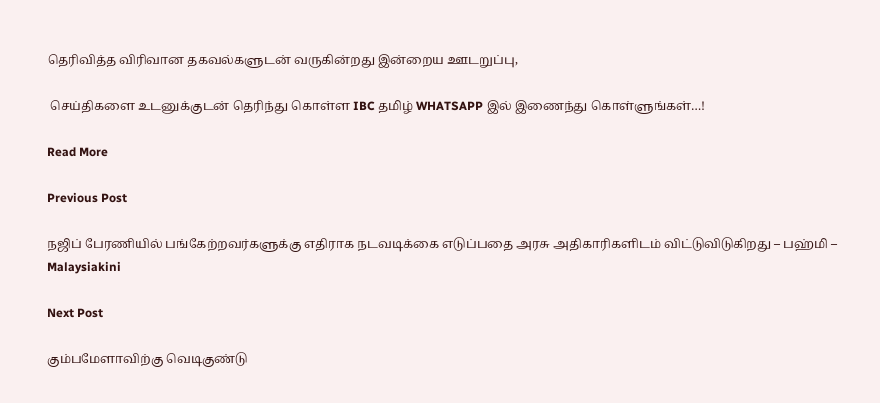தெரிவித்த விரிவான தகவல்களுடன் வருகின்றது இன்றைய ஊடறுப்பு,

 செய்திகளை உடனுக்குடன் தெரிந்து கொள்ள IBC தமிழ் WHATSAPP இல் இணைந்து கொள்ளுங்கள்…!

Read More

Previous Post

நஜிப் பேரணியில் பங்கேற்றவர்களுக்கு எதிராக நடவடிக்கை எடுப்பதை அரசு அதிகாரிகளிடம் விட்டுவிடுகிறது – பஹ்மி – Malaysiakini

Next Post

கும்பமேளாவிற்கு வெடிகுண்டு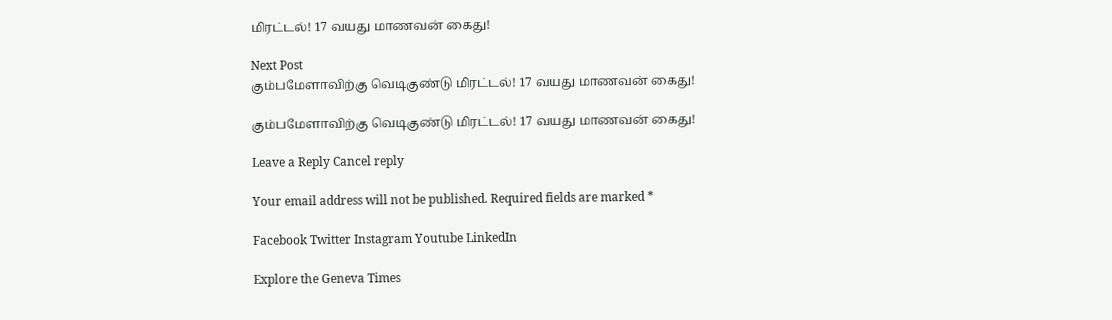மிரட்டல்! 17 வயது மாணவன் கைது!

Next Post
கும்பமேளாவிற்கு வெடிகுண்டு மிரட்டல்! 17 வயது மாணவன் கைது!

கும்பமேளாவிற்கு வெடிகுண்டு மிரட்டல்! 17 வயது மாணவன் கைது!

Leave a Reply Cancel reply

Your email address will not be published. Required fields are marked *

Facebook Twitter Instagram Youtube LinkedIn

Explore the Geneva Times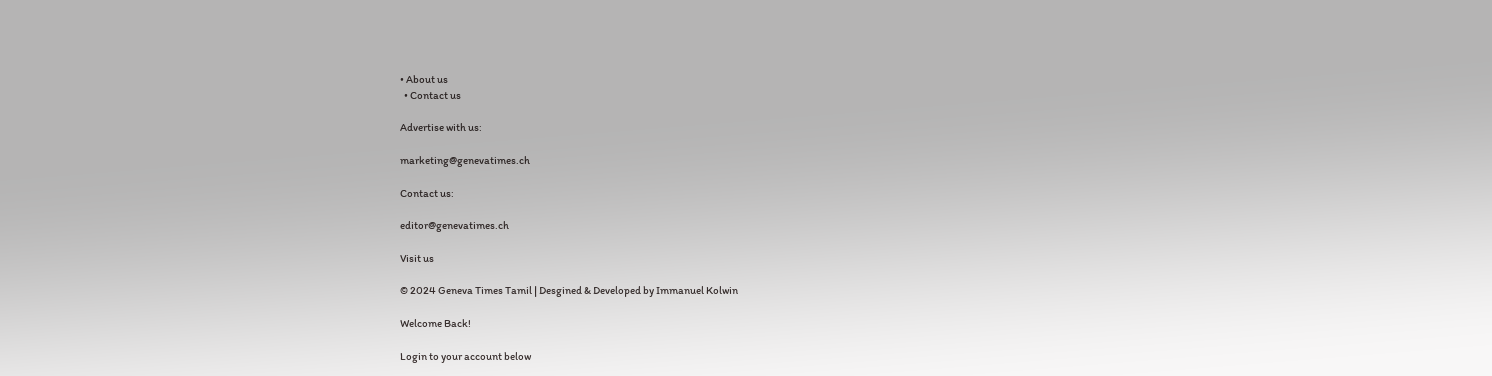• About us
  • Contact us

Advertise with us:

marketing@genevatimes.ch

Contact us:

editor@genevatimes.ch

Visit us

© 2024 Geneva Times Tamil | Desgined & Developed by Immanuel Kolwin

Welcome Back!

Login to your account below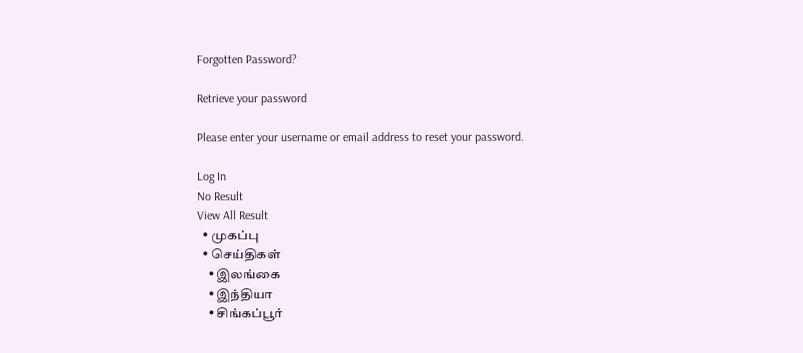Forgotten Password?

Retrieve your password

Please enter your username or email address to reset your password.

Log In
No Result
View All Result
  • முகப்பு
  • செய்திகள்
    • இலங்கை
    • இந்தியா
    • சிங்கப்பூர்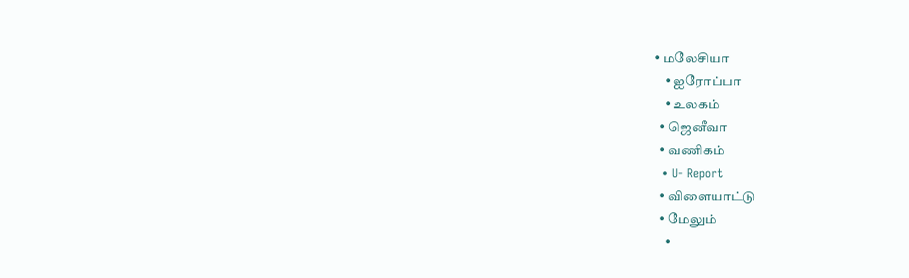• மலேசியா
    • ஐரோப்பா
    • உலகம்
  • ஜெனீவா
  • வணிகம்
  • U- Report
  • விளையாட்டு
  • மேலும்
    •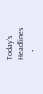Today’s Headlines
    •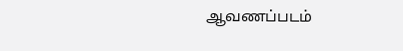ஆவணப்படம்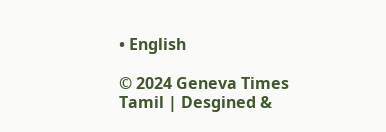• English

© 2024 Geneva Times Tamil | Desgined &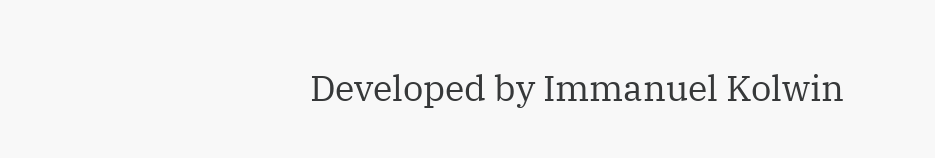Developed by Immanuel Kolwin